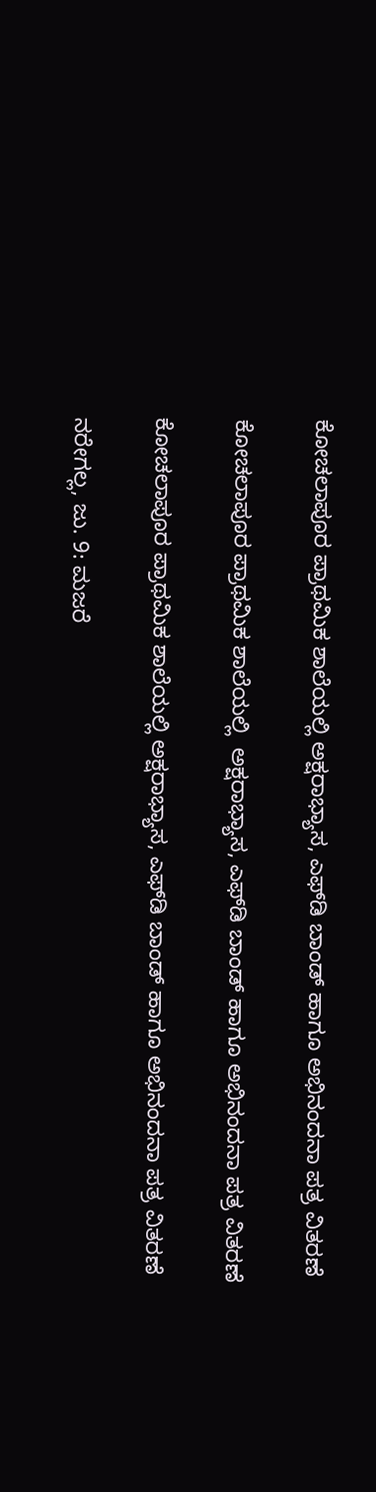ಕೋಚಲಾಪೂರ ಪ್ರಾಥಮಿಕ ಶಾಲೆಯಲ್ಲಿ ಅಕ್ಷರಾಭ್ಯಾಸ, ಎಫ್‌ಡಿ ಬಾಂಡ್ ಹಾಗೂ ಅಭಿನಂದನಾ ಪತ್ರ ವಿತರಣೆ

ಕೋಚಲಾಪೂರ ಪ್ರಾಥಮಿಕ ಶಾಲೆಯಲ್ಲಿ  ಅಕ್ಷರಾಭ್ಯಾಸ, ಎಫ್‌ಡಿ ಬಾಂಡ್ ಹಾಗೂ ಅಭಿನಂದನಾ ಪತ್ರ ವಿತರಣೆ

ಕೋಚಲಾಪೂರ ಪ್ರಾಥಮಿಕ ಶಾಲೆಯಲ್ಲಿ ಅಕ್ಷರಾಭ್ಯಾಸ, ಎಫ್‌ಡಿ ಬಾಂಡ್ ಹಾಗೂ ಅಭಿನಂದನಾ ಪತ್ರ ವಿತರಣೆ

ನರೇಗಲ್ಲ, ಜು. 9: ಮಜರೆ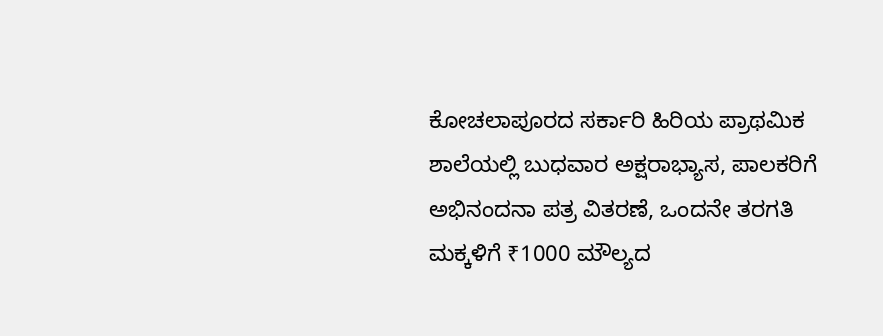ಕೋಚಲಾಪೂರದ ಸರ್ಕಾರಿ ಹಿರಿಯ ಪ್ರಾಥಮಿಕ ಶಾಲೆಯಲ್ಲಿ ಬುಧವಾರ ಅಕ್ಷರಾಭ್ಯಾಸ, ಪಾಲಕರಿಗೆ ಅಭಿನಂದನಾ ಪತ್ರ ವಿತರಣೆ, ಒಂದನೇ ತರಗತಿ ಮಕ್ಕಳಿಗೆ ₹1000 ಮೌಲ್ಯದ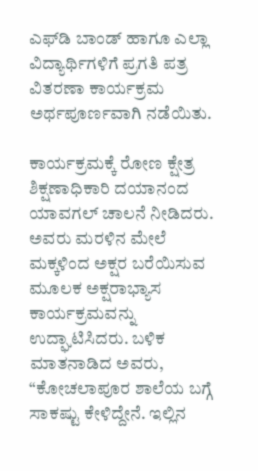ಎಫ್‌ಡಿ ಬಾಂಡ್ ಹಾಗೂ ಎಲ್ಲಾ ವಿದ್ಯಾರ್ಥಿಗಳಿಗೆ ಪ್ರಗತಿ ಪತ್ರ ವಿತರಣಾ ಕಾರ್ಯಕ್ರಮ ಅರ್ಥಪೂರ್ಣವಾಗಿ ನಡೆಯಿತು.

ಕಾರ್ಯಕ್ರಮಕ್ಕೆ ರೋಣ ಕ್ಷೇತ್ರ ಶಿಕ್ಷಣಾಧಿಕಾರಿ ದಯಾನಂದ ಯಾವಗಲ್ ಚಾಲನೆ ನೀಡಿದರು. ಅವರು ಮರಳಿನ ಮೇಲೆ ಮಕ್ಕಳಿಂದ ಅಕ್ಷರ ಬರೆಯಿಸುವ ಮೂಲಕ ಅಕ್ಷರಾಭ್ಯಾಸ ಕಾರ್ಯಕ್ರಮವನ್ನು ಉದ್ಘಾಟಿಸಿದರು. ಬಳಿಕ ಮಾತನಾಡಿದ ಅವರು, “ಕೋಚಲಾಪೂರ ಶಾಲೆಯ ಬಗ್ಗೆ ಸಾಕಷ್ಟು ಕೇಳಿದ್ದೇನೆ. ಇಲ್ಲಿನ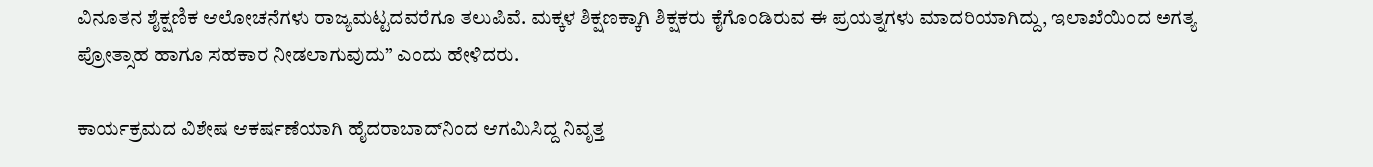ವಿನೂತನ ಶೈಕ್ಷಣಿಕ ಆಲೋಚನೆಗಳು ರಾಜ್ಯಮಟ್ಟದವರೆಗೂ ತಲುಪಿವೆ. ಮಕ್ಕಳ ಶಿಕ್ಷಣಕ್ಕಾಗಿ ಶಿಕ್ಷಕರು ಕೈಗೊಂಡಿರುವ ಈ ಪ್ರಯತ್ನಗಳು ಮಾದರಿಯಾಗಿದ್ದು, ಇಲಾಖೆಯಿಂದ ಅಗತ್ಯ ಪ್ರೋತ್ಸಾಹ ಹಾಗೂ ಸಹಕಾರ ನೀಡಲಾಗುವುದು” ಎಂದು ಹೇಳಿದರು.

ಕಾರ್ಯಕ್ರಮದ ವಿಶೇಷ ಆಕರ್ಷಣೆಯಾಗಿ ಹೈದರಾಬಾದ್‌ನಿಂದ ಆಗಮಿಸಿದ್ದ ನಿವೃತ್ತ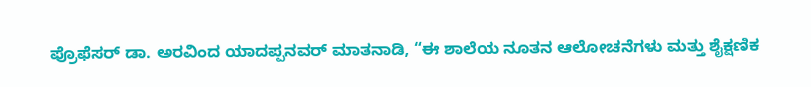ಪ್ರೊಫೆಸರ್ ಡಾ. ಅರವಿಂದ ಯಾದಪ್ಪನವರ್ ಮಾತನಾಡಿ, “ಈ ಶಾಲೆಯ ನೂತನ ಆಲೋಚನೆಗಳು ಮತ್ತು ಶೈಕ್ಷಣಿಕ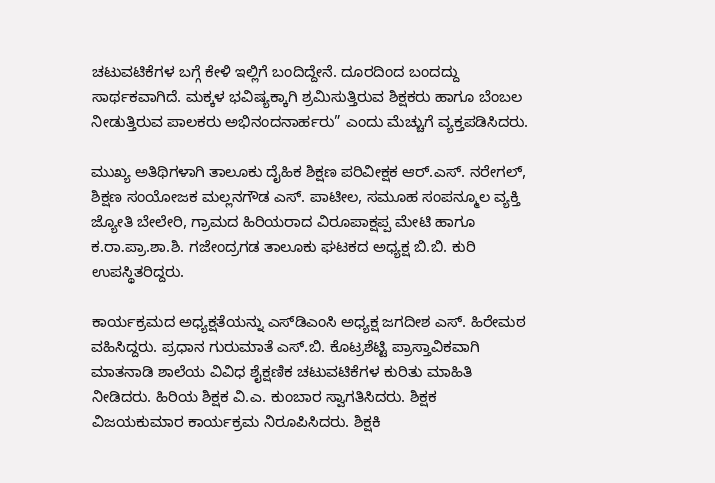ಚಟುವಟಿಕೆಗಳ ಬಗ್ಗೆ ಕೇಳಿ ಇಲ್ಲಿಗೆ ಬಂದಿದ್ದೇನೆ. ದೂರದಿಂದ ಬಂದದ್ದು ಸಾರ್ಥಕವಾಗಿದೆ. ಮಕ್ಕಳ ಭವಿಷ್ಯಕ್ಕಾಗಿ ಶ್ರಮಿಸುತ್ತಿರುವ ಶಿಕ್ಷಕರು ಹಾಗೂ ಬೆಂಬಲ ನೀಡುತ್ತಿರುವ ಪಾಲಕರು ಅಭಿನಂದನಾರ್ಹರು” ಎಂದು ಮೆಚ್ಚುಗೆ ವ್ಯಕ್ತಪಡಿಸಿದರು.

ಮುಖ್ಯ ಅತಿಥಿಗಳಾಗಿ ತಾಲೂಕು ದೈಹಿಕ ಶಿಕ್ಷಣ ಪರಿವೀಕ್ಷಕ ಆರ್.ಎಸ್. ನರೇಗಲ್, ಶಿಕ್ಷಣ ಸಂಯೋಜಕ ಮಲ್ಲನಗೌಡ ಎಸ್. ಪಾಟೀಲ, ಸಮೂಹ ಸಂಪನ್ಮೂಲ ವ್ಯಕ್ತಿ ಜ್ಯೋತಿ ಬೇಲೇರಿ, ಗ್ರಾಮದ ಹಿರಿಯರಾದ ವಿರೂಪಾಕ್ಷಪ್ಪ ಮೇಟಿ ಹಾಗೂ ಕ.ರಾ.ಪ್ರಾ.ಶಾ.ಶಿ. ಗಜೇಂದ್ರಗಡ ತಾಲೂಕು ಘಟಕದ ಅಧ್ಯಕ್ಷ ಬಿ.ಬಿ. ಕುರಿ ಉಪಸ್ಥಿತರಿದ್ದರು.

ಕಾರ್ಯಕ್ರಮದ ಅಧ್ಯಕ್ಷತೆಯನ್ನು ಎಸ್‌ಡಿಎಂಸಿ ಅಧ್ಯಕ್ಷ ಜಗದೀಶ ಎಸ್. ಹಿರೇಮಠ ವಹಿಸಿದ್ದರು. ಪ್ರಧಾನ ಗುರುಮಾತೆ ಎಸ್.ಬಿ. ಕೊಟ್ರಶೆಟ್ಟಿ ಪ್ರಾಸ್ತಾವಿಕವಾಗಿ ಮಾತನಾಡಿ ಶಾಲೆಯ ವಿವಿಧ ಶೈಕ್ಷಣಿಕ ಚಟುವಟಿಕೆಗಳ ಕುರಿತು ಮಾಹಿತಿ ನೀಡಿದರು. ಹಿರಿಯ ಶಿಕ್ಷಕ ವಿ.ಎ. ಕುಂಬಾರ ಸ್ವಾಗತಿಸಿದರು. ಶಿಕ್ಷಕ ವಿಜಯಕುಮಾರ ಕಾರ್ಯಕ್ರಮ ನಿರೂಪಿಸಿದರು. ಶಿಕ್ಷಕಿ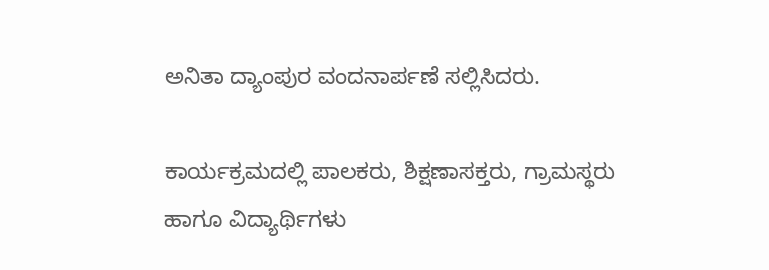ಅನಿತಾ ದ್ಯಾಂಪುರ ವಂದನಾರ್ಪಣೆ ಸಲ್ಲಿಸಿದರು.

ಕಾರ್ಯಕ್ರಮದಲ್ಲಿ ಪಾಲಕರು, ಶಿಕ್ಷಣಾಸಕ್ತರು, ಗ್ರಾಮಸ್ಥರು ಹಾಗೂ ವಿದ್ಯಾರ್ಥಿಗಳು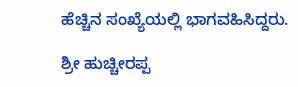ಹೆಚ್ಚಿನ ಸಂಖ್ಯೆಯಲ್ಲಿ ಭಾಗವಹಿಸಿದ್ದರು.

ಶ್ರೀ ಹುಚ್ಚೀರಪ್ಪ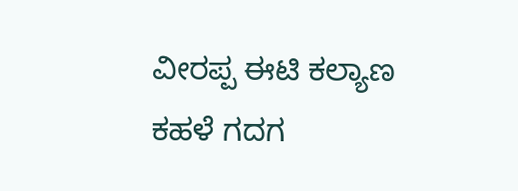ವೀರಪ್ಪ ಈಟಿ ಕಲ್ಯಾಣ ಕಹಳೆ ಗದಗ